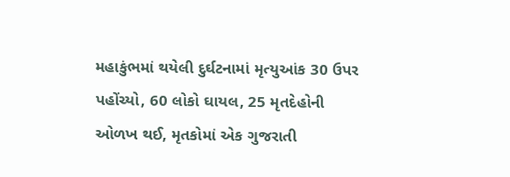મહાકુંભમાં થયેલી દુર્ઘટનામાં મૃત્યુઆંક 30 ઉપર પહોંચ્યો, 60 લોકો ઘાયલ, 25 મૃતદેહોની ઓળખ થઈ, મૃતકોમાં એક ગુજરાતી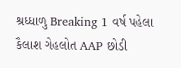શ્રધ્ધાળુ Breaking 1 વર્ષ પહેલા
કૈલાશ ગેહલોત AAP છોડી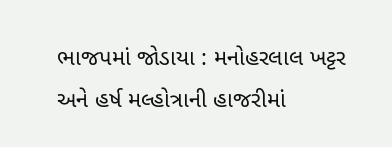ભાજપમાં જોડાયા : મનોહરલાલ ખટ્ટર અને હર્ષ મલ્હોત્રાની હાજરીમાં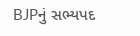BJPનું સભ્યપદ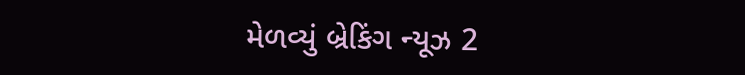મેળવ્યું બ્રેકિંગ ન્યૂઝ 2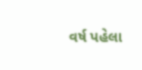વર્ષ પહેલા